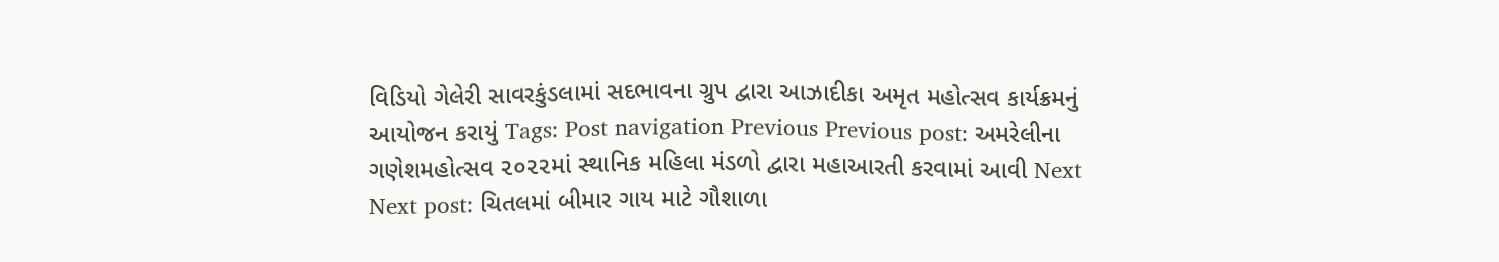વિડિયો ગેલેરી સાવરકુંડલામાં સદભાવના ગ્રુપ દ્વારા આઝાદીકા અમૃત મહોત્સવ કાર્યક્રમનું આયોજન કરાયું Tags: Post navigation Previous Previous post: અમરેલીના ગણેશમહોત્સવ ૨૦૨૨માં સ્થાનિક મહિલા મંડળો દ્વારા મહાઆરતી કરવામાં આવી Next Next post: ચિતલમાં બીમાર ગાય માટે ગૌશાળા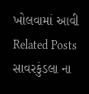ખોલવામાં આવી Related Posts સાવરકુંડલા ના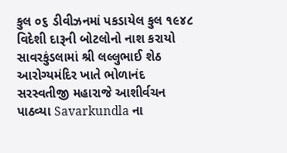કુલ ૦૬ ડીવીઝનમાં પકડાયેલ કુલ ૧૯૪૮ વિદેશી દારૂની બોટલોનો નાશ કરાયો સાવરકુંડલામાં શ્રી લલ્લુભાઈ શેઠ આરોગ્યમંદિર ખાતે ભોળાનંદ સરસ્વતીજી મહારાજે આશીર્વચન પાઠવ્યા Savarkundla ના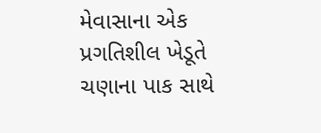મેવાસાના એક પ્રગતિશીલ ખેડૂતે ચણાના પાક સાથે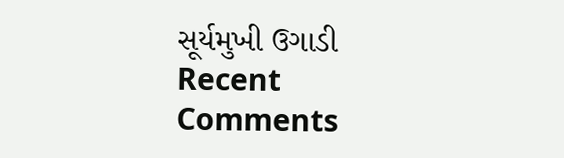સૂર્યમુખી ઉગાડી
Recent Comments